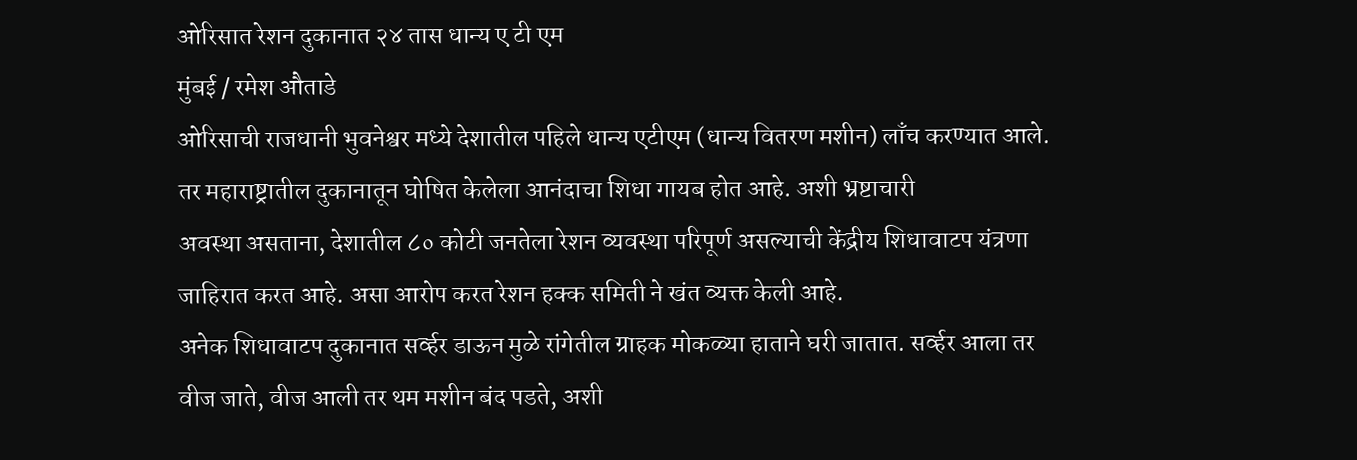ओरिसात रेशन दुकानात २४ तास धान्य ए टी एम
मुंबई / रमेश औताडे
ओरिसाची राजधानी भुवनेश्वर मध्ये देशातील पहिले धान्य एटीएम (धान्य वितरण मशीन) लाँच करण्यात आले. तर महाराष्ट्रातील दुकानातून घोषित केलेला आनंदाचा शिधा गायब होत आहे. अशी भ्रष्टाचारी
अवस्था असताना, देशातील ८० कोटी जनतेला रेशन व्यवस्था परिपूर्ण असल्याची केंद्रीय शिधावाटप यंत्रणा जाहिरात करत आहे. असा आरोप करत रेशन हक्क समिती ने खंत व्यक्त केली आहे.
अनेक शिधावाटप दुकानात सर्व्हर डाऊन मुळे रांगेतील ग्राहक मोकळ्या हाताने घरी जातात. सर्व्हर आला तर वीज जाते, वीज आली तर थम मशीन बंद पडते, अशी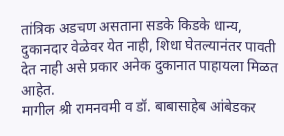तांत्रिक अडचण असताना सडके किडके धान्य, दुकानदार वेळेवर येत नाही, शिधा घेतल्यानंतर पावती देत नाही असे प्रकार अनेक दुकानात पाहायला मिळत आहेत.
मागील श्री रामनवमी व डॉ. बाबासाहेब आंबेडकर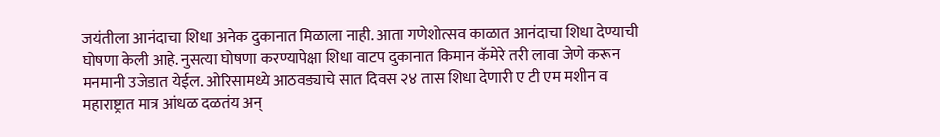जयंतीला आनंदाचा शिधा अनेक दुकानात मिळाला नाही. आता गणेशोत्सव काळात आनंदाचा शिधा देण्याची घोषणा केली आहे. नुसत्या घोषणा करण्यापेक्षा शिधा वाटप दुकानात किमान कॅमेरे तरी लावा जेणे करून मनमानी उजेडात येईल. ओरिसामध्ये आठवड्याचे सात दिवस २४ तास शिधा देणारी ए टी एम मशीन व महाराष्ट्रात मात्र आंधळ दळतंय अन्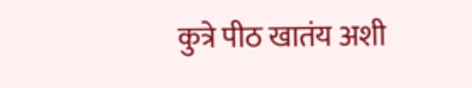कुत्रे पीठ खातंय अशी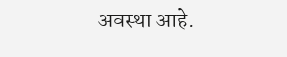अवस्था आहे.